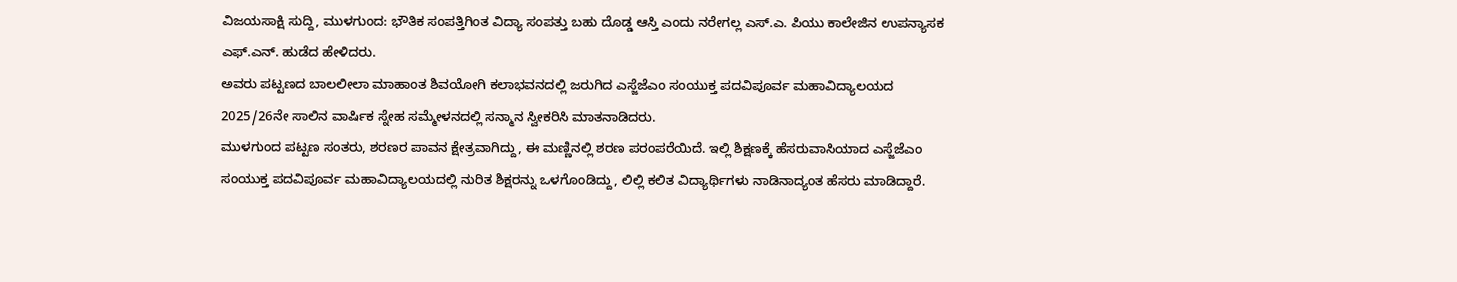ವಿಜಯಸಾಕ್ಷಿ ಸುದ್ದಿ, ಮುಳಗುಂದ: ಭೌತಿಕ ಸಂಪತ್ತಿಗಿಂತ ವಿದ್ಯಾ ಸಂಪತ್ತು ಬಹು ದೊಡ್ಡ ಆಸ್ತಿ ಎಂದು ನರೇಗಲ್ಲ ಎಸ್.ಎ. ಪಿಯು ಕಾಲೇಜಿನ ಉಪನ್ಯಾಸಕ ಎಫ್.ಎನ್. ಹುಡೆದ ಹೇಳಿದರು.
ಅವರು ಪಟ್ಟಣದ ಬಾಲಲೀಲಾ ಮಾಹಾಂತ ಶಿವಯೋಗಿ ಕಲಾಭವನದಲ್ಲಿ ಜರುಗಿದ ಎಸ್ಜೆಜೆಎಂ ಸಂಯುಕ್ತ ಪದವಿಪೂರ್ವ ಮಹಾವಿದ್ಯಾಲಯದ 2025/26ನೇ ಸಾಲಿನ ವಾರ್ಷಿಕ ಸ್ನೇಹ ಸಮ್ಮೇಳನದಲ್ಲಿ ಸನ್ಮಾನ ಸ್ವೀಕರಿಸಿ ಮಾತನಾಡಿದರು.
ಮುಳಗುಂದ ಪಟ್ಟಣ ಸಂತರು, ಶರಣರ ಪಾವನ ಕ್ಷೇತ್ರವಾಗಿದ್ದು, ಈ ಮಣ್ಣಿನಲ್ಲಿ ಶರಣ ಪರಂಪರೆಯಿದೆ. ಇಲ್ಲಿ ಶಿಕ್ಷಣಕ್ಕೆ ಹೆಸರುವಾಸಿಯಾದ ಎಸ್ಜೆಜೆಎಂ ಸಂಯುಕ್ತ ಪದವಿಪೂರ್ವ ಮಹಾವಿದ್ಯಾಲಯದಲ್ಲಿ ನುರಿತ ಶಿಕ್ಷರನ್ನು ಒಳಗೊಂಡಿದ್ದು, ಲಿಲ್ಲಿ ಕಲಿತ ವಿದ್ಯಾರ್ಥಿಗಳು ನಾಡಿನಾದ್ಯಂತ ಹೆಸರು ಮಾಡಿದ್ದಾರೆ.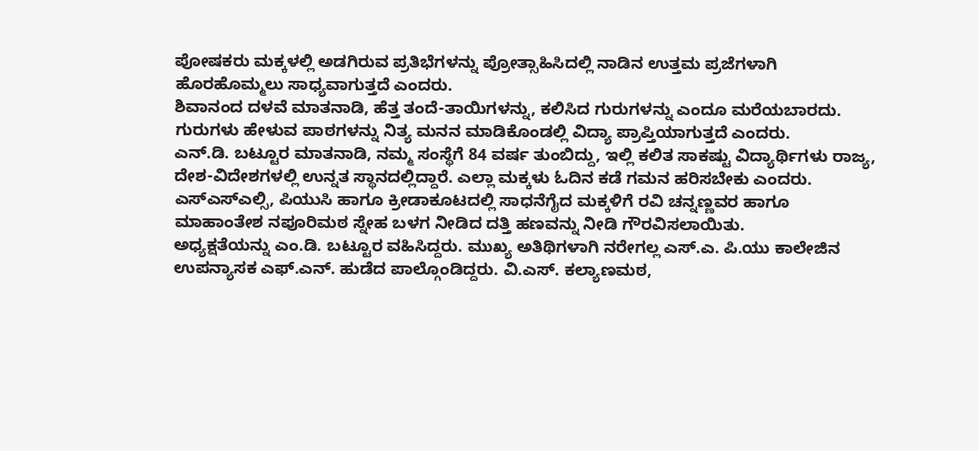ಪೋಷಕರು ಮಕ್ಕಳಲ್ಲಿ ಅಡಗಿರುವ ಪ್ರತಿಭೆಗಳನ್ನು ಪ್ರೋತ್ಸಾಹಿಸಿದಲ್ಲಿ ನಾಡಿನ ಉತ್ತಮ ಪ್ರಜೆಗಳಾಗಿ ಹೊರಹೊಮ್ಮಲು ಸಾಧ್ಯವಾಗುತ್ತದೆ ಎಂದರು.
ಶಿವಾನಂದ ದಳವೆ ಮಾತನಾಡಿ, ಹೆತ್ತ ತಂದೆ-ತಾಯಿಗಳನ್ನು, ಕಲಿಸಿದ ಗುರುಗಳನ್ನು ಎಂದೂ ಮರೆಯಬಾರದು. ಗುರುಗಳು ಹೇಳುವ ಪಾಠಗಳನ್ನು ನಿತ್ಯ ಮನನ ಮಾಡಿಕೊಂಡಲ್ಲಿ ವಿದ್ಯಾ ಪ್ರಾಪ್ತಿಯಾಗುತ್ತದೆ ಎಂದರು.
ಎನ್.ಡಿ. ಬಟ್ಟೂರ ಮಾತನಾಡಿ, ನಮ್ಮ ಸಂಸ್ಥೆಗೆ 84 ವರ್ಷ ತುಂಬಿದ್ದು, ಇಲ್ಲಿ ಕಲಿತ ಸಾಕಷ್ಟು ವಿದ್ಯಾರ್ಥಿಗಳು ರಾಜ್ಯ, ದೇಶ-ವಿದೇಶಗಳಲ್ಲಿ ಉನ್ನತ ಸ್ಥಾನದಲ್ಲಿದ್ದಾರೆ. ಎಲ್ಲಾ ಮಕ್ಕಳು ಓದಿನ ಕಡೆ ಗಮನ ಹರಿಸಬೇಕು ಎಂದರು.
ಎಸ್ಎಸ್ಎಲ್ಸಿ, ಪಿಯುಸಿ ಹಾಗೂ ಕ್ರೀಡಾಕೂಟದಲ್ಲಿ ಸಾಧನೆಗೈದ ಮಕ್ಕಳಿಗೆ ರವಿ ಚನ್ನಣ್ಣವರ ಹಾಗೂ ಮಾಹಾಂತೇಶ ನಪೂರಿಮಠ ಸ್ನೇಹ ಬಳಗ ನೀಡಿದ ದತ್ತಿ ಹಣವನ್ನು ನೀಡಿ ಗೌರವಿಸಲಾಯಿತು.
ಅಧ್ಯಕ್ಷತೆಯನ್ನು ಎಂ.ಡಿ. ಬಟ್ಟೂರ ವಹಿಸಿದ್ದರು. ಮುಖ್ಯ ಅತಿಥಿಗಳಾಗಿ ನರೇಗಲ್ಲ ಎಸ್.ಎ. ಪಿ.ಯು ಕಾಲೇಜಿನ ಉಪನ್ಯಾಸಕ ಎಫ್.ಎನ್. ಹುಡೆದ ಪಾಲ್ಗೊಂಡಿದ್ದರು. ವಿ.ಎಸ್. ಕಲ್ಯಾಣಮಠ,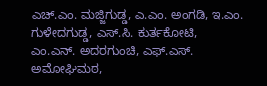ಎಚ್.ಎಂ. ಮಜ್ಜಿಗುಡ್ಡ, ಎ.ಎಂ. ಅಂಗಡಿ, ಇ.ಎಂ. ಗುಳೇದಗುಡ್ಡ, ಎಸ್.ಸಿ. ಕುರ್ತಕೋಟಿ, ಎಂ.ಎನ್. ಅದರಗುಂಚಿ, ಎಫ್.ಎಸ್. ಅಮೋಘಿಮಠ,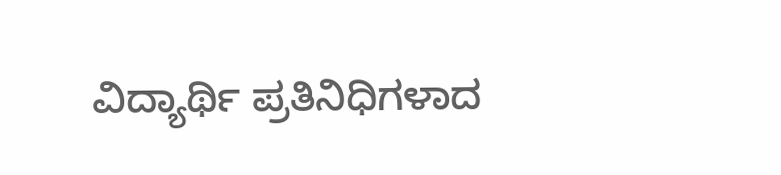ವಿದ್ಯಾರ್ಥಿ ಪ್ರತಿನಿಧಿಗಳಾದ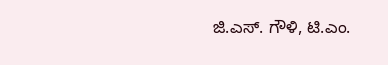ಜಿ.ಎಸ್. ಗೌಳಿ, ಟಿ.ಎಂ.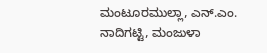ಮಂಟೂರಮುಲ್ಲಾ, ಎನ್.ಎಂ. ನಾದಿಗಟ್ಟಿ, ಮಂಜುಳಾ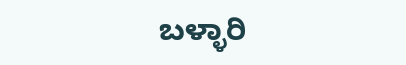ಬಳ್ಳಾರಿ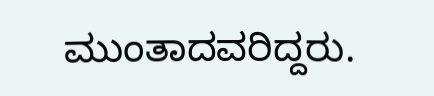ಮುಂತಾದವರಿದ್ದರು.